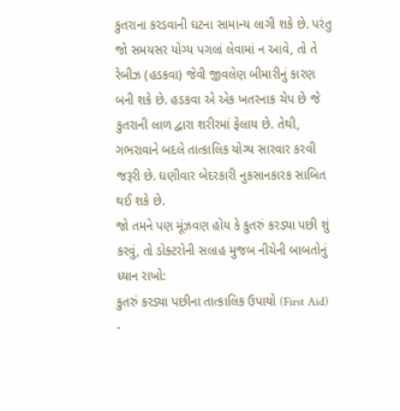કુતરાના કરડવાની ઘટના સામાન્ય લાગી શકે છે. પરંતુ જો સમયસર યોગ્ય પગલાં લેવામાં ન આવે, તો તે રેબીઝ (હડકવા) જેવી જીવલેણ બીમારીનું કારણ બની શકે છે. હડકવા એ એક ખતરનાક ચેપ છે જે કુતરાની લાળ દ્વારા શરીરમાં ફેલાય છે. તેથી, ગભરાવાને બદલે તાત્કાલિક યોગ્ય સારવાર કરવી જરૂરી છે. ઘણીવાર બેદરકારી નુકસાનકારક સાબિત થઈ શકે છે.
જો તમને પણ મૂંઝવણ હોય કે કુતરું કરડ્યા પછી શું કરવું, તો ડોક્ટરોની સલાહ મુજબ નીચેની બાબતોનું ધ્યાન રાખો:
કુતરું કરડ્યા પછીના તાત્કાલિક ઉપાયો (First Aid)
-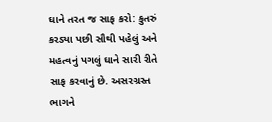ઘાને તરત જ સાફ કરો: કુતરું કરડ્યા પછી સૌથી પહેલું અને મહત્વનું પગલું ઘાને સારી રીતે સાફ કરવાનું છે. અસરગ્રસ્ત ભાગને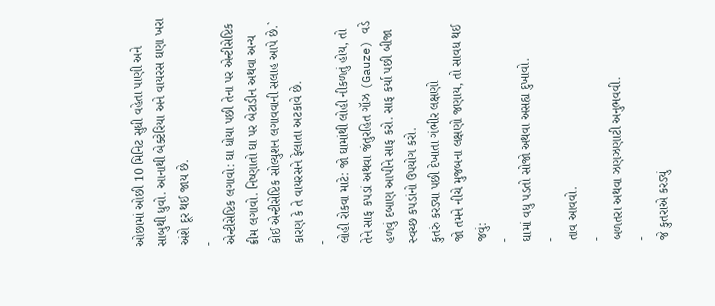ઓછામાં ઓછી 10 મિનિટ સુધી વહેતા પાણી અને સાબુથી ધુવો. આનાથી બેક્ટેરિયા અને વાયરસ ઘણા ખરા અંશે દૂર થઈ જાય છે.
-
એન્ટીસેપ્ટિક લગાવો: ઘા ધોયા પછી તેના પર એન્ટીસેપ્ટિક ક્રીમ લગાવો. નિષ્ણાતો ઘા પર બેટાડીન અથવા અન્ય કોઈ એન્ટીસેપ્ટિક સોલ્યુશન લગાવવાની સલાહ આપે છે.` કારણ કે તે વાયરસને ફેલાતા અટકાવે છે.
-
લોહી રોકવા માટે: જો ઘામાંથી લોહી નીકળતું હોય, તો તેને સાફ કપડાં અથવા જંતુરહિત ગૉઝ (Gauze) વડે હળવું દબાણ આપીને સાફ કરો. સાફ કર્યા પછી બીજા સ્વચ્છ કપડાંનો ઉપયોગ કરો.
કુતરું કરડ્યા પછી દેખાતા ગંભીર લક્ષણો
જો તમને નીચે મુજબના લક્ષણો જણાય, તો સાવધ થઈ જવું:
-
ઘામાં વધુ પડતો સોજો અથવા અસહ્ય દુખાવો.
-
તાવ આવવો.
-
બળતરા અથવા ઝણઝણાટી અનુભવવી.
-
જે કુતરાએ કરડ્યું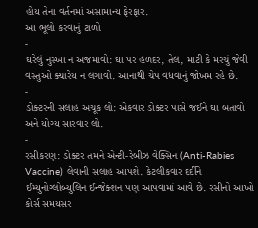હોય તેના વર્તનમાં અસામાન્ય ફેરફાર.
આ ભૂલો કરવાનું ટાળો
-
ઘરેલું નુસ્ખા ન અજમાવો: ઘા પર હળદર, તેલ, માટી કે મરચું જેવી વસ્તુઓ ક્યારેય ન લગાવો. આનાથી ચેપ વધવાનું જોખમ રહે છે.
-
ડોક્ટરની સલાહ અચૂક લો: એકવાર ડોક્ટર પાસે જઈને ઘા બતાવો અને યોગ્ય સારવાર લો.
-
રસીકરણ: ડોક્ટર તમને એન્ટી-રેબીઝ વેક્સિન (Anti-Rabies Vaccine) લેવાની સલાહ આપશે. કેટલીકવાર દર્દીને ઈમ્યુનોગ્લોબ્યુલિન ઈન્જેક્શન પણ આપવામાં આવે છે. રસીનો આખો કોર્સ સમયસર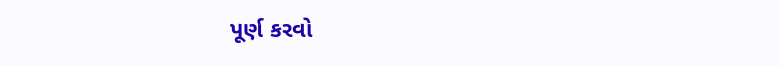પૂર્ણ કરવો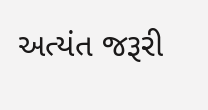અત્યંત જરૂરી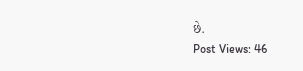છે.
Post Views: 46